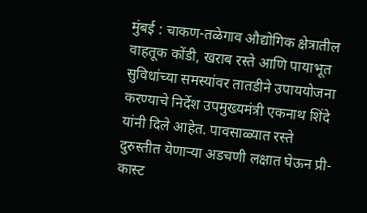मुंबई : चाकण-तळेगाव औद्योगिक क्षेत्रातील वाहतूक कोंडी, खराब रस्ते आणि पायाभूत सुविधांच्या समस्यांवर तातडीने उपाययोजना करण्याचे निर्देश उपमुख्यमंत्री एकनाथ शिंदे यांनी दिले आहेत. पावसाळ्यात रस्ते दुरुस्तीत येणाऱ्या अडचणी लक्षात घेऊन प्री-कास्ट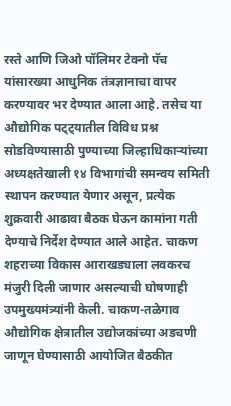रस्ते आणि जिओ पॉलिमर टेक्नो पॅच यांसारख्या आधुनिक तंत्रज्ञानाचा वापर करण्यावर भर देण्यात आला आहे. तसेच या औद्योगिक पट्ट्यातील विविध प्रश्न सोडविण्यासाठी पुण्याच्या जिल्हाधिकाऱ्यांच्या अध्यक्षतेखाली १४ विभागांची समन्वय समिती स्थापन करण्यात येणार असून, प्रत्येक शुक्रवारी आढावा बैठक घेऊन कामांना गती देण्याचे निर्देश देण्यात आले आहेत. चाकण शहराच्या विकास आराखड्याला लवकरच मंजुरी दिली जाणार असल्याची घोषणाही उपमुख्यमंत्र्यांनी केली. चाकण-तळेगाव औद्योगिक क्षेत्रातील उद्योजकांच्या अडचणी जाणून घेण्यासाठी आयोजित बैठकीत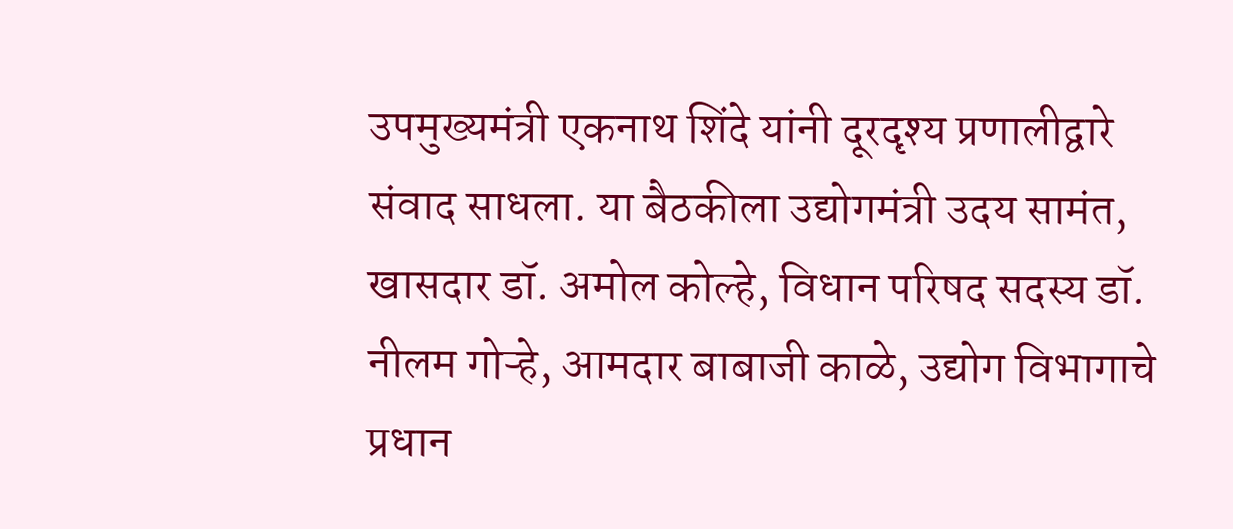उपमुख्यमंत्री एकनाथ शिंदे यांनी दूरदृश्य प्रणालीद्वारे संवाद साधला. या बैठकीला उद्योगमंत्री उदय सामंत, खासदार डॉ. अमोल कोल्हे, विधान परिषद सदस्य डॉ. नीलम गोऱ्हे, आमदार बाबाजी काळे, उद्योग विभागाचे प्रधान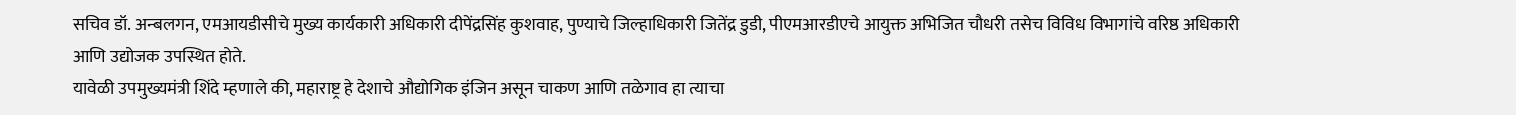सचिव डॉ. अन्बलगन, एमआयडीसीचे मुख्य कार्यकारी अधिकारी दीपेंद्रसिंह कुशवाह, पुण्याचे जिल्हाधिकारी जितेंद्र डुडी, पीएमआरडीएचे आयुक्त अभिजित चौधरी तसेच विविध विभागांचे वरिष्ठ अधिकारी आणि उद्योजक उपस्थित होते.
यावेळी उपमुख्यमंत्री शिंदे म्हणाले की, महाराष्ट्र हे देशाचे औद्योगिक इंजिन असून चाकण आणि तळेगाव हा त्याचा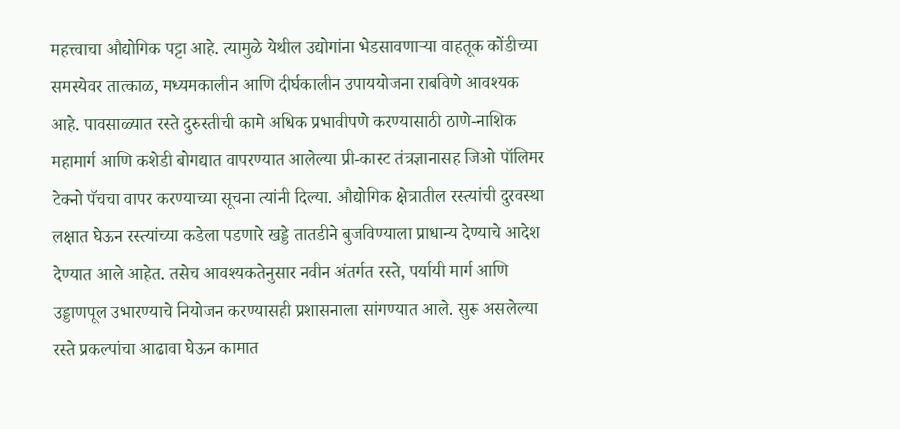महत्त्वाचा औद्योगिक पट्टा आहे. त्यामुळे येथील उद्योगांना भेडसावणाऱ्या वाहतूक कोंडीच्या समस्येवर तात्काळ, मध्यमकालीन आणि दीर्घकालीन उपाययोजना राबविणे आवश्यक आहे. पावसाळ्यात रस्ते दुरुस्तीची कामे अधिक प्रभावीपणे करण्यासाठी ठाणे-नाशिक महामार्ग आणि कशेडी बोगद्यात वापरण्यात आलेल्या प्री-कास्ट तंत्रज्ञानासह जिओ पॉलिमर टेक्नो पॅचचा वापर करण्याच्या सूचना त्यांनी दिल्या. औद्योगिक क्षेत्रातील रस्त्यांची दुरवस्था लक्षात घेऊन रस्त्यांच्या कडेला पडणारे खड्डे तातडीने बुजविण्याला प्राधान्य देण्याचे आदेश देण्यात आले आहेत. तसेच आवश्यकतेनुसार नवीन अंतर्गत रस्ते, पर्यायी मार्ग आणि उड्डाणपूल उभारण्याचे नियोजन करण्यासही प्रशासनाला सांगण्यात आले. सुरू असलेल्या रस्ते प्रकल्पांचा आढावा घेऊन कामात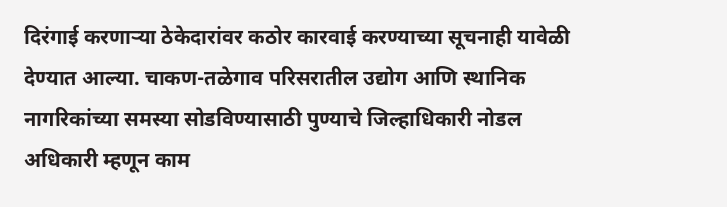दिरंगाई करणाऱ्या ठेकेदारांवर कठोर कारवाई करण्याच्या सूचनाही यावेळी देण्यात आल्या. चाकण-तळेगाव परिसरातील उद्योग आणि स्थानिक नागरिकांच्या समस्या सोडविण्यासाठी पुण्याचे जिल्हाधिकारी नोडल अधिकारी म्हणून काम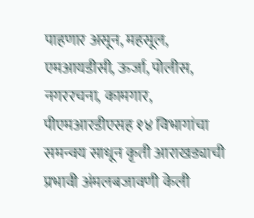पाहणार असून, महसूल, एमआयडीसी, ऊर्जा, पोलीस, नगररचना, कामगार, पीएमआरडीएसह १४ विभागांचा समन्वय साधून कृती आराखड्याची प्रभावी अंमलबजावणी केली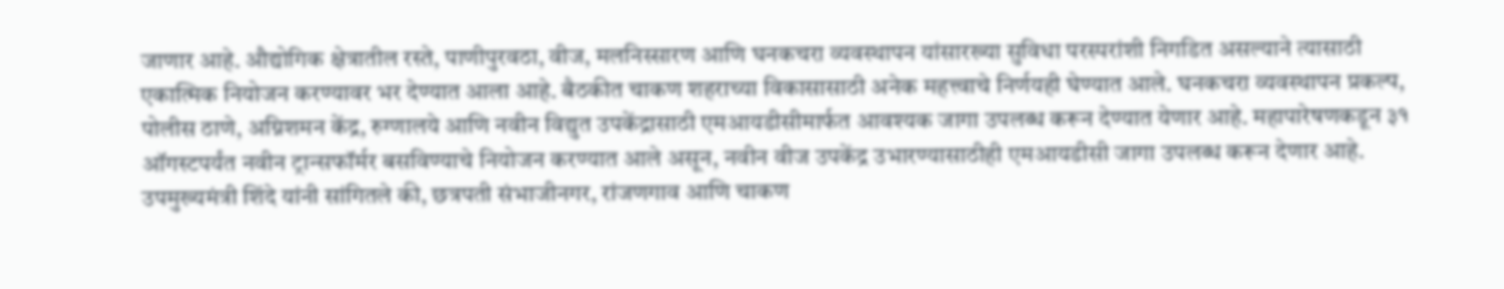जाणार आहे. औद्योगिक क्षेत्रातील रस्ते, पाणीपुरवठा, वीज, मलनिस्सारण आणि घनकचरा व्यवस्थापन यांसारख्या सुविधा परस्परांशी निगडित असल्याने त्यासाठी एकात्मिक नियोजन करण्यावर भर देण्यात आला आहे. बैठकीत चाकण शहराच्या विकासासाठी अनेक महत्त्वाचे निर्णयही घेण्यात आले. घनकचरा व्यवस्थापन प्रकल्प, पोलीस ठाणे, अग्निशमन केंद्र, रुग्णालये आणि नवीन विद्युत उपकेंद्रासाठी एमआयडीसीमार्फत आवश्यक जागा उपलब्ध करून देण्यात येणार आहे. महापारेषणकडून ३१ ऑगस्टपर्यंत नवीन ट्रान्सफॉर्मर बसविण्याचे नियोजन करण्यात आले असून, नवीन वीज उपकेंद्र उभारण्यासाठीही एमआयडीसी जागा उपलब्ध करून देणार आहे. उपमुख्यमंत्री शिंदे यांनी सांगितले की, छत्रपती संभाजीनगर, रांजणगाव आणि चाकण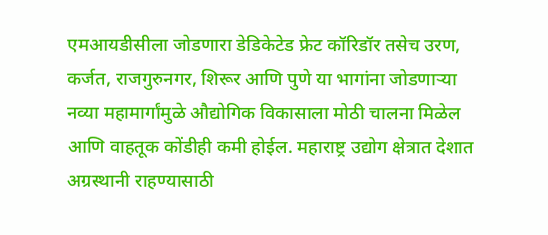एमआयडीसीला जोडणारा डेडिकेटेड फ्रेट कॉरिडॉर तसेच उरण, कर्जत, राजगुरुनगर, शिरूर आणि पुणे या भागांना जोडणाऱ्या नव्या महामार्गांमुळे औद्योगिक विकासाला मोठी चालना मिळेल आणि वाहतूक कोंडीही कमी होईल. महाराष्ट्र उद्योग क्षेत्रात देशात अग्रस्थानी राहण्यासाठी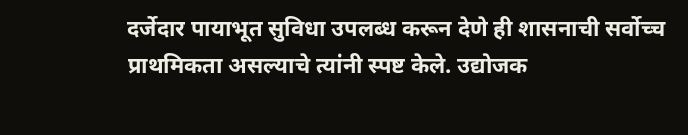दर्जेदार पायाभूत सुविधा उपलब्ध करून देणे ही शासनाची सर्वोच्च प्राथमिकता असल्याचे त्यांनी स्पष्ट केले. उद्योजक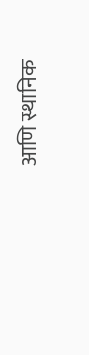आणि स्थानिक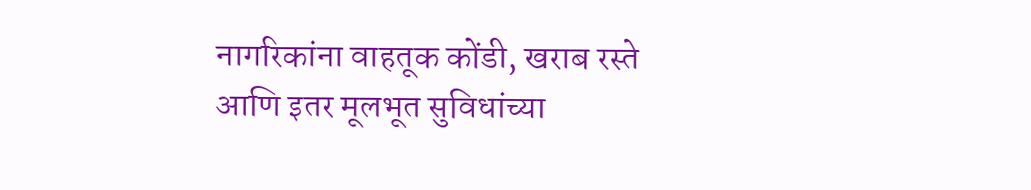नागरिकांना वाहतूक कोंडी, खराब रस्ते आणि इतर मूलभूत सुविधांच्या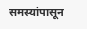समस्यांपासून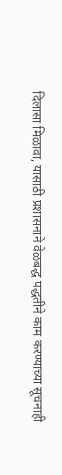दिलासा मिळावा, यासाठी प्रशासनाने वेळबद्ध पद्धतीने काम करण्याच्या सूचनाही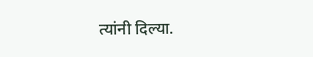त्यांनी दिल्या.